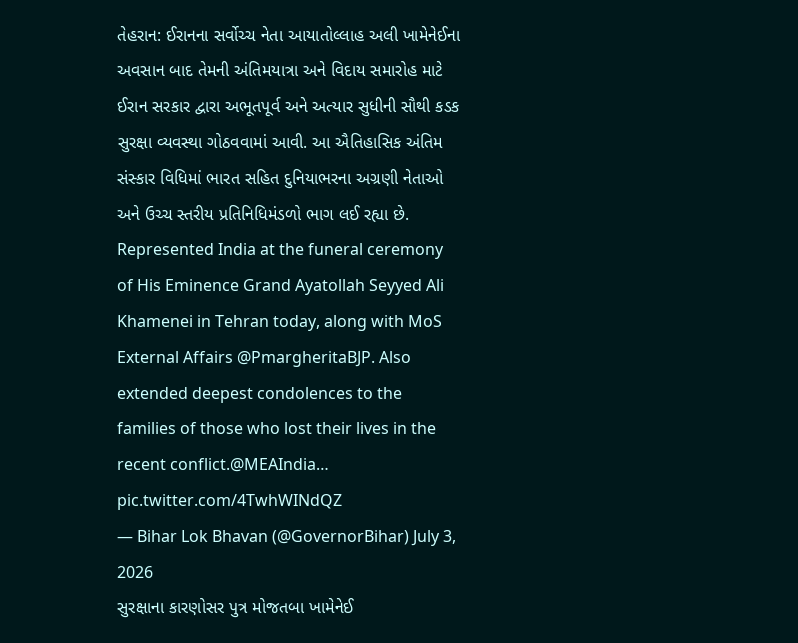તેહરાન: ઈરાનના સર્વોચ્ચ નેતા આયાતોલ્લાહ અલી ખામેનેઈના અવસાન બાદ તેમની અંતિમયાત્રા અને વિદાય સમારોહ માટે ઈરાન સરકાર દ્વારા અભૂતપૂર્વ અને અત્યાર સુધીની સૌથી કડક સુરક્ષા વ્યવસ્થા ગોઠવવામાં આવી. આ ઐતિહાસિક અંતિમ સંસ્કાર વિધિમાં ભારત સહિત દુનિયાભરના અગ્રણી નેતાઓ અને ઉચ્ચ સ્તરીય પ્રતિનિધિમંડળો ભાગ લઈ રહ્યા છે.
Represented India at the funeral ceremony of His Eminence Grand Ayatollah Seyyed Ali Khamenei in Tehran today, along with MoS External Affairs @PmargheritaBJP. Also extended deepest condolences to the families of those who lost their lives in the recent conflict.@MEAIndia… pic.twitter.com/4TwhWINdQZ
— Bihar Lok Bhavan (@GovernorBihar) July 3, 2026
સુરક્ષાના કારણોસર પુત્ર મોજતબા ખામેનેઈ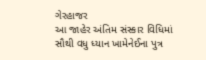ગેરહાજર
આ જાહેર અંતિમ સંસ્કાર વિધિમાં સૌથી વધુ ધ્યાન ખામેનેઈના પુત્ર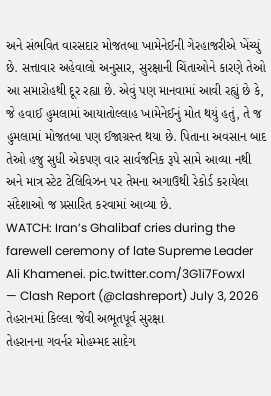અને સંભવિત વારસદાર મોજતબા ખામેનેઈની ગેરહાજરીએ ખેંચ્યું છે. સત્તાવાર અહેવાલો અનુસાર, સુરક્ષાની ચિંતાઓને કારણે તેઓ આ સમારોહથી દૂર રહ્યા છે. એવું પણ માનવામાં આવી રહ્યું છે કે, જે હવાઈ હુમલામાં આયાતોલ્લાહ ખામેનેઈનું મોત થયું હતું, તે જ હુમલામાં મોજતબા પણ ઈજાગ્રસ્ત થયા છે. પિતાના અવસાન બાદ તેઓ હજુ સુધી એકપણ વાર સાર્વજનિક રૂપે સામે આવ્યા નથી અને માત્ર સ્ટેટ ટેલિવિઝન પર તેમના અગાઉથી રેકોર્ડ કરાયેલા સંદેશાઓ જ પ્રસારિત કરવામાં આવ્યા છે.
WATCH: Iran’s Ghalibaf cries during the farewell ceremony of late Supreme Leader Ali Khamenei. pic.twitter.com/3G1i7Fowxl
— Clash Report (@clashreport) July 3, 2026
તેહરાનમાં કિલ્લા જેવી અભૂતપૂર્વ સુરક્ષા
તેહરાનના ગવર્નર મોહમ્મદ સાદેગ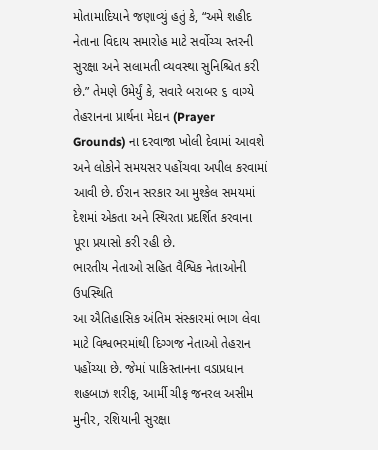મોતામાદિયાને જણાવ્યું હતું કે, “અમે શહીદ નેતાના વિદાય સમારોહ માટે સર્વોચ્ચ સ્તરની સુરક્ષા અને સલામતી વ્યવસ્થા સુનિશ્ચિત કરી છે.” તેમણે ઉમેર્યું કે, સવારે બરાબર ૬ વાગ્યે તેહરાનના પ્રાર્થના મેદાન (Prayer Grounds) ના દરવાજા ખોલી દેવામાં આવશે અને લોકોને સમયસર પહોંચવા અપીલ કરવામાં આવી છે. ઈરાન સરકાર આ મુશ્કેલ સમયમાં દેશમાં એકતા અને સ્થિરતા પ્રદર્શિત કરવાના પૂરા પ્રયાસો કરી રહી છે.
ભારતીય નેતાઓ સહિત વૈશ્વિક નેતાઓની ઉપસ્થિતિ
આ ઐતિહાસિક અંતિમ સંસ્કારમાં ભાગ લેવા માટે વિશ્વભરમાંથી દિગ્ગજ નેતાઓ તેહરાન પહોંચ્યા છે. જેમાં પાકિસ્તાનના વડાપ્રધાન શહબાઝ શરીફ, આર્મી ચીફ જનરલ અસીમ મુનીર, રશિયાની સુરક્ષા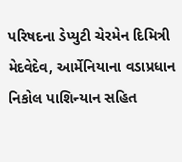પરિષદના ડેપ્યુટી ચેરમેન દિમિત્રી મેદવેદેવ, આર્મેનિયાના વડાપ્રધાન નિકોલ પાશિન્યાન સહિત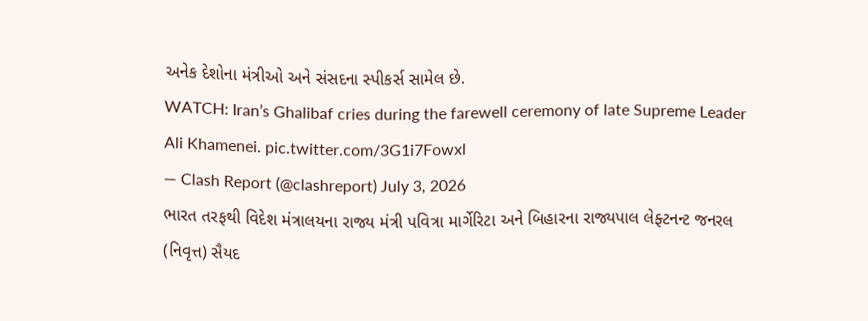અનેક દેશોના મંત્રીઓ અને સંસદના સ્પીકર્સ સામેલ છે.
WATCH: Iran’s Ghalibaf cries during the farewell ceremony of late Supreme Leader Ali Khamenei. pic.twitter.com/3G1i7Fowxl
— Clash Report (@clashreport) July 3, 2026
ભારત તરફથી વિદેશ મંત્રાલયના રાજ્ય મંત્રી પવિત્રા માર્ગેરિટા અને બિહારના રાજ્યપાલ લેફ્ટનન્ટ જનરલ (નિવૃત્ત) સૈયદ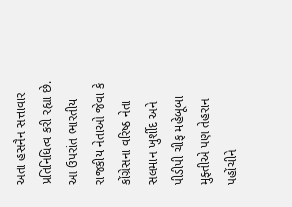અતા હસનૈન સત્તાવાર પ્રતિનિધિત્વ કરી રહ્યા છે. આ ઉપરાંત ભારતીય રાજકીય નેતાઓ જેવા કે કોંગ્રેસના વરિષ્ઠ નેતા સલમાન ખુર્શીદ અને પીડીપી ચીફ મહેબૂબા મુફ્તીએ પણ તેહરાન પહોંચીને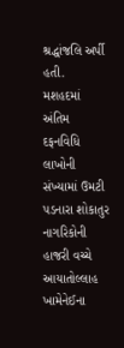શ્રદ્ધાંજલિ અર્પી હતી.
મશહદમાં અંતિમ દફનવિધિ
લાખોની સંખ્યામાં ઉમટી પડનારા શોકાતુર નાગરિકોની હાજરી વચ્ચે આયાતોલ્લાહ ખામેનેઈના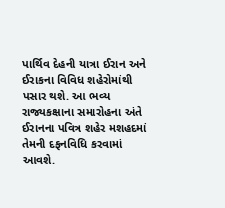પાર્થિવ દેહની યાત્રા ઈરાન અને ઈરાકના વિવિધ શહેરોમાંથી પસાર થશે. આ ભવ્ય રાજ્યકક્ષાના સમારોહના અંતે ઈરાનના પવિત્ર શહેર મશહદમાં તેમની દફનવિધિ કરવામાં આવશે.